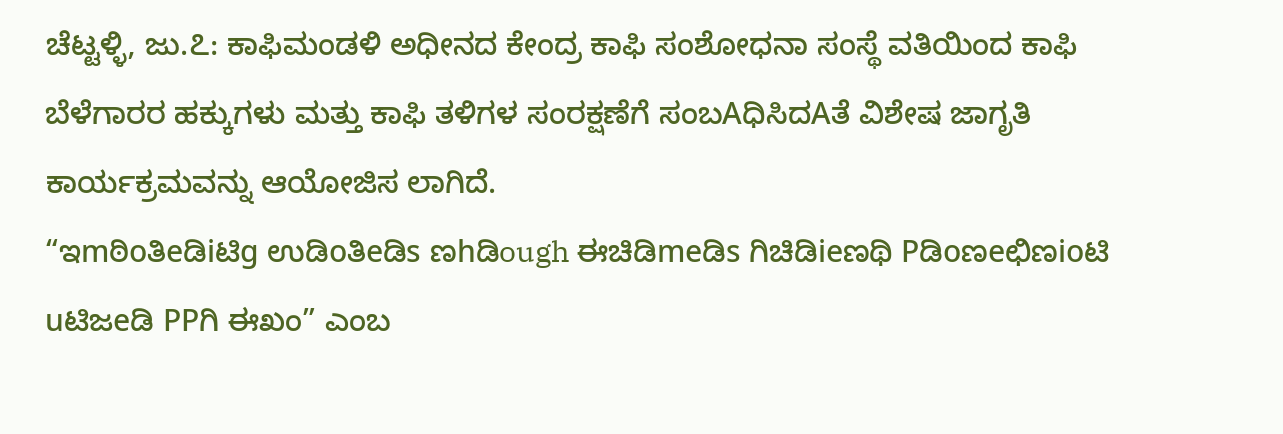ಚೆಟ್ಟಳ್ಳಿ, ಜು.೭: ಕಾಫಿಮಂಡಳಿ ಅಧೀನದ ಕೇಂದ್ರ ಕಾಫಿ ಸಂಶೋಧನಾ ಸಂಸ್ಥೆ ವತಿಯಿಂದ ಕಾಫಿ ಬೆಳೆಗಾರರ ಹಕ್ಕುಗಳು ಮತ್ತು ಕಾಫಿ ತಳಿಗಳ ಸಂರಕ್ಷಣೆಗೆ ಸಂಬAಧಿಸಿದAತೆ ವಿಶೇಷ ಜಾಗೃತಿ ಕಾರ್ಯಕ್ರಮವನ್ನು ಆಯೋಜಿಸ ಲಾಗಿದೆ.
“ಇmಠಿoತಿeಡಿiಟಿg ಉಡಿoತಿeಡಿs ಣhಡಿough ಈಚಿಡಿmeಡಿs ಗಿಚಿಡಿieಣಥಿ Pಡಿoಣeಛಿಣioಟಿ uಟಿಜeಡಿ PPಗಿ ಈಖಂ” ಎಂಬ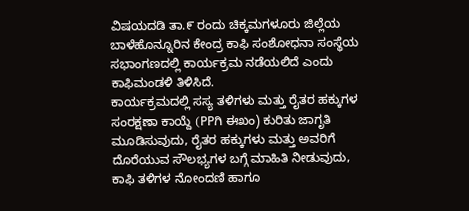ವಿಷಯದಡಿ ತಾ.೯ ರಂದು ಚಿಕ್ಕಮಗಳೂರು ಜಿಲ್ಲೆಯ ಬಾಳೆಹೊನ್ನೂರಿನ ಕೇಂದ್ರ ಕಾಫಿ ಸಂಶೋಧನಾ ಸಂಸ್ಥೆಯ ಸಭಾಂಗಣದಲ್ಲಿ ಕಾರ್ಯಕ್ರಮ ನಡೆಯಲಿದೆ ಎಂದು ಕಾಫಿಮಂಡಳಿ ತಿಳಿಸಿದೆ.
ಕಾರ್ಯಕ್ರಮದಲ್ಲಿ ಸಸ್ಯ ತಳಿಗಳು ಮತ್ತು ರೈತರ ಹಕ್ಕುಗಳ ಸಂರಕ್ಷಣಾ ಕಾಯ್ದೆ (PPಗಿ ಈಖಂ) ಕುರಿತು ಜಾಗೃತಿ ಮೂಡಿಸುವುದು, ರೈತರ ಹಕ್ಕುಗಳು ಮತ್ತು ಅವರಿಗೆ ದೊರೆಯುವ ಸೌಲಭ್ಯಗಳ ಬಗ್ಗೆ ಮಾಹಿತಿ ನೀಡುವುದು, ಕಾಫಿ ತಳಿಗಳ ನೋಂದಣಿ ಹಾಗೂ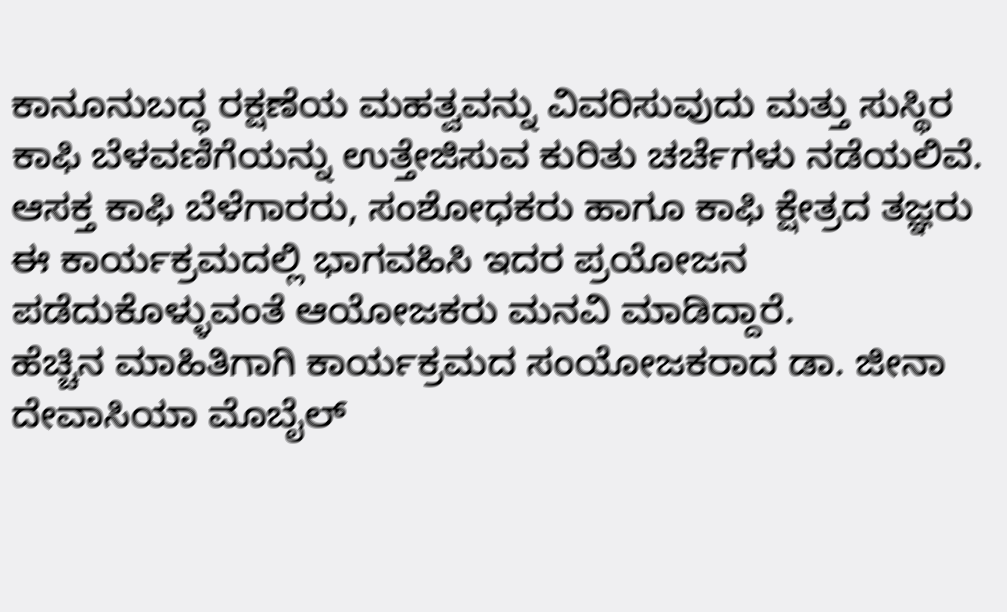ಕಾನೂನುಬದ್ಧ ರಕ್ಷಣೆಯ ಮಹತ್ವವನ್ನು ವಿವರಿಸುವುದು ಮತ್ತು ಸುಸ್ಥಿರ ಕಾಫಿ ಬೆಳವಣಿಗೆಯನ್ನು ಉತ್ತೇಜಿಸುವ ಕುರಿತು ಚರ್ಚೆಗಳು ನಡೆಯಲಿವೆ.
ಆಸಕ್ತ ಕಾಫಿ ಬೆಳೆಗಾರರು, ಸಂಶೋಧಕರು ಹಾಗೂ ಕಾಫಿ ಕ್ಷೇತ್ರದ ತಜ್ಞರು ಈ ಕಾರ್ಯಕ್ರಮದಲ್ಲಿ ಭಾಗವಹಿಸಿ ಇದರ ಪ್ರಯೋಜನ ಪಡೆದುಕೊಳ್ಳುವಂತೆ ಆಯೋಜಕರು ಮನವಿ ಮಾಡಿದ್ದಾರೆ.
ಹೆಚ್ಚಿನ ಮಾಹಿತಿಗಾಗಿ ಕಾರ್ಯಕ್ರಮದ ಸಂಯೋಜಕರಾದ ಡಾ. ಜೀನಾ ದೇವಾಸಿಯಾ ಮೊಬೈಲ್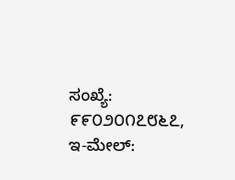ಸಂಖ್ಯೆ: ೯೯೦೨೦೧೭೮೬೭, ಇ-ಮೇಲ್: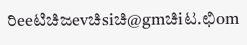ರಿeeಟಿಚಿಜevಚಿsiಚಿ@gmಚಿiಟ.ಛಿom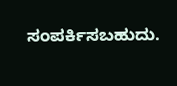ಸಂಪರ್ಕಿಸಬಹುದು.